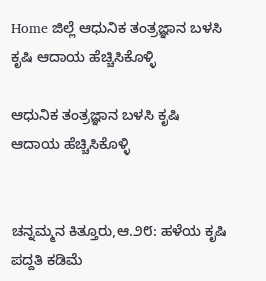Home ಜಿಲ್ಲೆ ಆಧುನಿಕ ತಂತ್ರಜ್ಞಾನ ಬಳಸಿ ಕೃಷಿ ಆದಾಯ ಹೆಚ್ಚಿಸಿಕೊಳ್ಳಿ

ಆಧುನಿಕ ತಂತ್ರಜ್ಞಾನ ಬಳಸಿ ಕೃಷಿ ಆದಾಯ ಹೆಚ್ಚಿಸಿಕೊಳ್ಳಿ


ಚನ್ನಮ್ಮನ ಕಿತ್ತೂರು,ಆ.೨೮: ಹಳೆಯ ಕೃಷಿ ಪದ್ದತಿ ಕಡಿಮೆ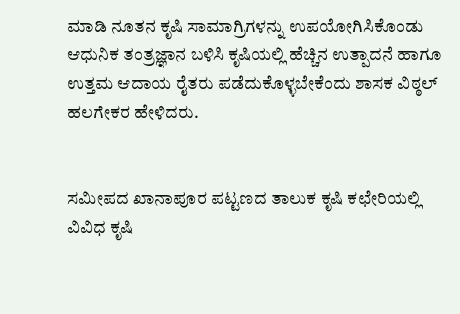ಮಾಡಿ ನೂತನ ಕೃಷಿ ಸಾಮಾಗ್ರಿಗಳನ್ನು ಉಪಯೋಗಿಸಿಕೊಂಡು ಆಧುನಿಕ ತಂತ್ರಜ್ಞಾನ ಬಳಿಸಿ ಕೃಷಿಯಲ್ಲಿ ಹೆಚ್ಚಿನ ಉತ್ಪಾದನೆ ಹಾಗೂ ಉತ್ತಮ ಆದಾಯ ರೈತರು ಪಡೆದುಕೊಳ್ಳಬೇಕೆಂದು ಶಾಸಕ ವಿಠ್ಠಲ್ ಹಲಗೇಕರ ಹೇಳಿದರು.


ಸಮೀಪದ ಖಾನಾಪೂರ ಪಟ್ಟಣದ ತಾಲುಕ ಕೃಷಿ ಕಛೇರಿಯಲ್ಲಿ ವಿವಿಧ ಕೃಷಿ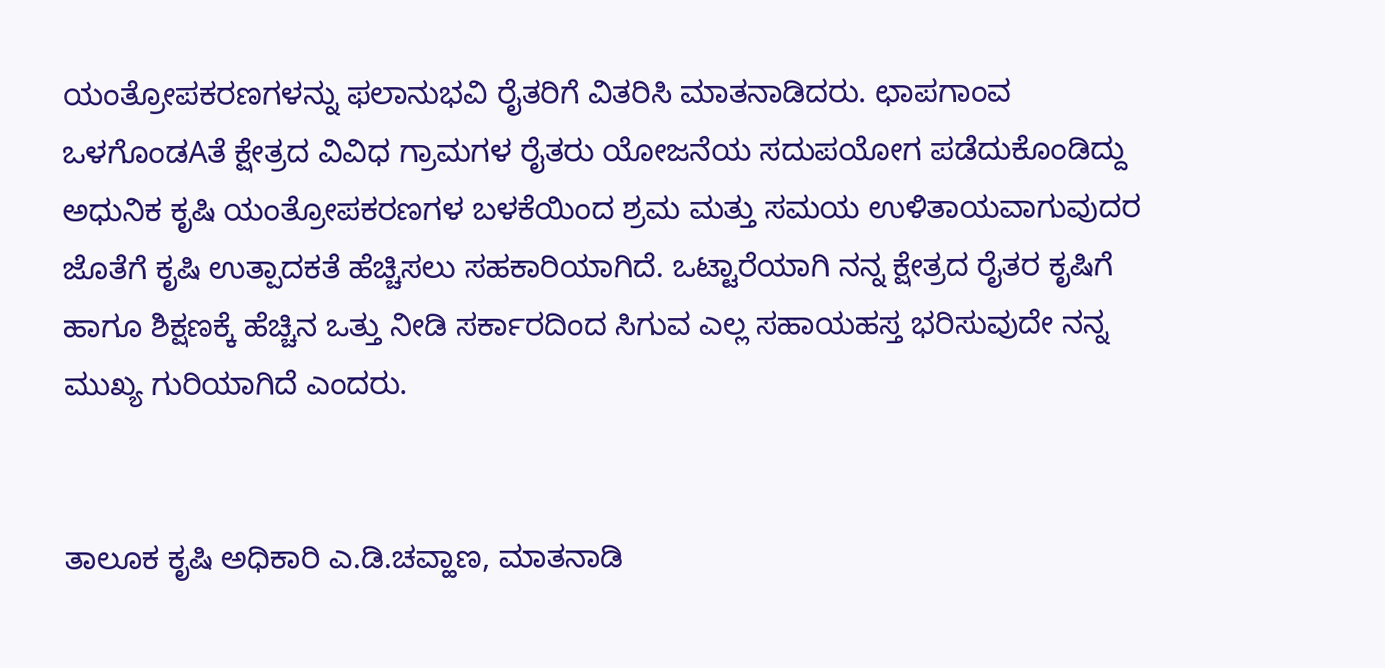ಯಂತ್ರೋಪಕರಣಗಳನ್ನು ಫಲಾನುಭವಿ ರೈತರಿಗೆ ವಿತರಿಸಿ ಮಾತನಾಡಿದರು. ಛಾಪಗಾಂವ ಒಳಗೊಂಡAತೆ ಕ್ಷೇತ್ರದ ವಿವಿಧ ಗ್ರಾಮಗಳ ರೈತರು ಯೋಜನೆಯ ಸದುಪಯೋಗ ಪಡೆದುಕೊಂಡಿದ್ದು ಅಧುನಿಕ ಕೃಷಿ ಯಂತ್ರೋಪಕರಣಗಳ ಬಳಕೆಯಿಂದ ಶ್ರಮ ಮತ್ತು ಸಮಯ ಉಳಿತಾಯವಾಗುವುದರ ಜೊತೆಗೆ ಕೃಷಿ ಉತ್ಪಾದಕತೆ ಹೆಚ್ಚಿಸಲು ಸಹಕಾರಿಯಾಗಿದೆ. ಒಟ್ಟಾರೆಯಾಗಿ ನನ್ನ ಕ್ಷೇತ್ರದ ರೈತರ ಕೃಷಿಗೆ ಹಾಗೂ ಶಿಕ್ಷಣಕ್ಕೆ ಹೆಚ್ಚಿನ ಒತ್ತು ನೀಡಿ ಸರ್ಕಾರದಿಂದ ಸಿಗುವ ಎಲ್ಲ ಸಹಾಯಹಸ್ತ ಭರಿಸುವುದೇ ನನ್ನ ಮುಖ್ಯ ಗುರಿಯಾಗಿದೆ ಎಂದರು.


ತಾಲೂಕ ಕೃಷಿ ಅಧಿಕಾರಿ ಎ.ಡಿ.ಚವ್ಹಾಣ, ಮಾತನಾಡಿ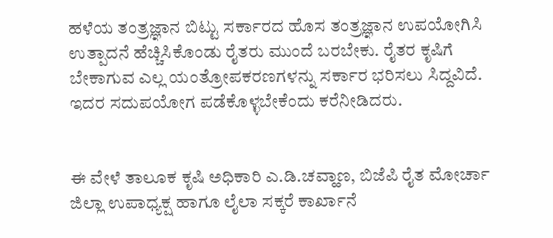ಹಳೆಯ ತಂತ್ರಜ್ಞಾನ ಬಿಟ್ಟು ಸರ್ಕಾರದ ಹೊಸ ತಂತ್ರಜ್ಞಾನ ಉಪಯೋಗಿಸಿ ಉತ್ಪಾದನೆ ಹೆಚ್ಚಿಸಿಕೊಂಡು ರೈತರು ಮುಂದೆ ಬರಬೇಕು. ರೈತರ ಕೃಷಿಗೆ ಬೇಕಾಗುವ ಎಲ್ಲ ಯಂತ್ರೋಪಕರಣಗಳನ್ನು ಸರ್ಕಾರ ಭರಿಸಲು ಸಿದ್ದವಿದೆ. ಇದರ ಸದುಪಯೋಗ ಪಡೆಕೊಳ್ಳಬೇಕೆಂದು ಕರೆನೀಡಿದರು.


ಈ ವೇಳೆ ತಾಲೂಕ ಕೃಷಿ ಅಧಿಕಾರಿ ಎ.ಡಿ.ಚವ್ಹಾಣ, ಬಿಜೆಪಿ ರೈತ ಮೋರ್ಚಾ ಜಿಲ್ಲಾ ಉಪಾಧ್ಯಕ್ಷ ಹಾಗೂ ಲೈಲಾ ಸಕ್ಕರೆ ಕಾರ್ಖಾನೆ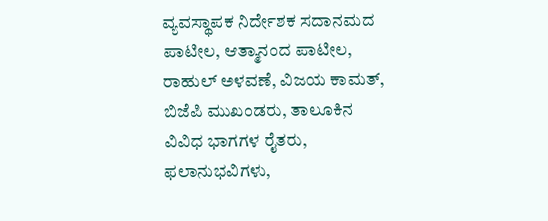ವ್ಯವಸ್ಥಾಪಕ ನಿರ್ದೇಶಕ ಸದಾನಮದ ಪಾಟೀಲ, ಆತ್ಮಾನಂದ ಪಾಟೀಲ, ರಾಹುಲ್ ಅಳವಣೆ, ವಿಜಯ ಕಾಮತ್, ಬಿಜೆಪಿ ಮುಖಂಡರು, ತಾಲೂಕಿನ ವಿವಿಧ ಭಾಗಗಳ ರೈತರು, ಫಲಾನುಭವಿಗಳು,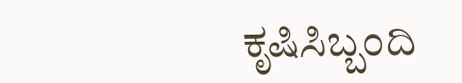ಕೃಷಿಸಿಬ್ಬಂದಿ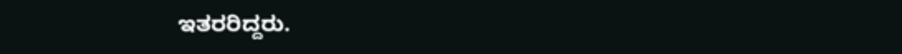ಇತರರಿದ್ದರು.